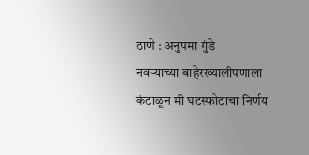ठाणे : अनुपमा गुंडे
नवऱ्याच्या बाहेरख्यालीपणाला कंटाळून मी घटस्फोटाचा निर्णय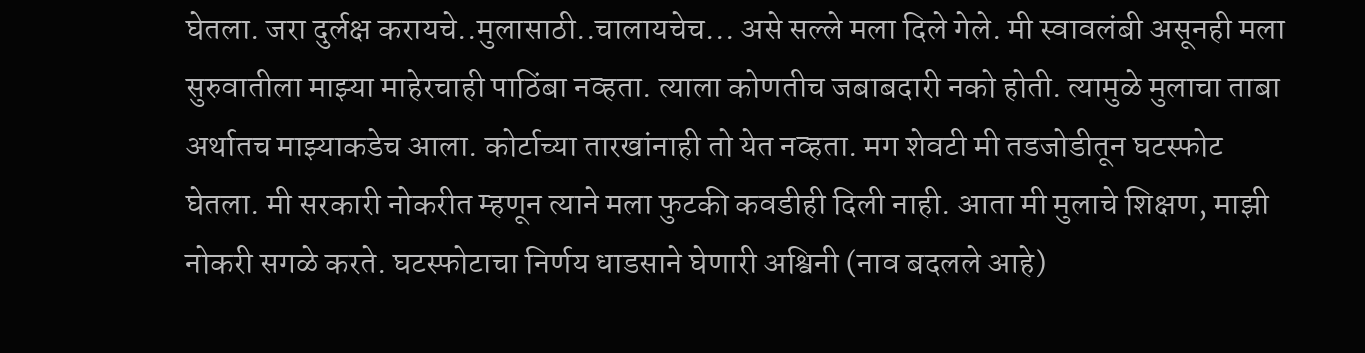घेतला. जरा दुर्लक्ष करायचे..मुलासाठी..चालायचेच... असे सल्ले मला दिले गेले. मी स्वावलंबी असूनही मला सुरुवातीला माझ्या माहेरचाही पाठिंबा नव्हता. त्याला कोणतीच जबाबदारी नको होती. त्यामुळे मुलाचा ताबा अर्थातच माझ्याकडेच आला. कोर्टाच्या तारखांनाही तो येत नव्हता. मग शेवटी मी तडजोडीतून घटस्फोट घेतला. मी सरकारी नोकरीत म्हणून त्याने मला फुटकी कवडीही दिली नाही. आता मी मुलाचे शिक्षण, माझी नोकरी सगळे करते. घटस्फोटाचा निर्णय धाडसाने घेणारी अश्विनी (नाव बदलले आहे)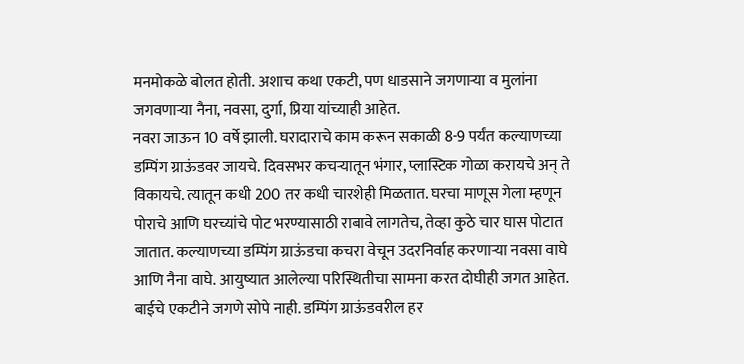मनमोकळे बोलत होती. अशाच कथा एकटी, पण धाडसाने जगणाऱ्या व मुलांना जगवणाऱ्या नैना, नवसा, दुर्गा, प्रिया यांच्याही आहेत.
नवरा जाऊन 10 वर्षे झाली. घरादाराचे काम करून सकाळी 8-9 पर्यंत कल्याणच्या डम्पिंग ग्राऊंडवर जायचे. दिवसभर कचऱ्यातून भंगार, प्लास्टिक गोळा करायचे अन् ते विकायचे. त्यातून कधी 200 तर कधी चारशेही मिळतात. घरचा माणूस गेला म्हणून पोराचे आणि घरच्यांचे पोट भरण्यासाठी राबावे लागतेच, तेव्हा कुठे चार घास पोटात जातात. कल्याणच्या डम्पिंग ग्राऊंडचा कचरा वेचून उदरनिर्वाह करणाऱ्या नवसा वाघे आणि नैना वाघे. आयुष्यात आलेल्या परिस्थितीचा सामना करत दोघीही जगत आहेत.
बाईचे एकटीने जगणे सोपे नाही. डम्पिंग ग्राऊंडवरील हर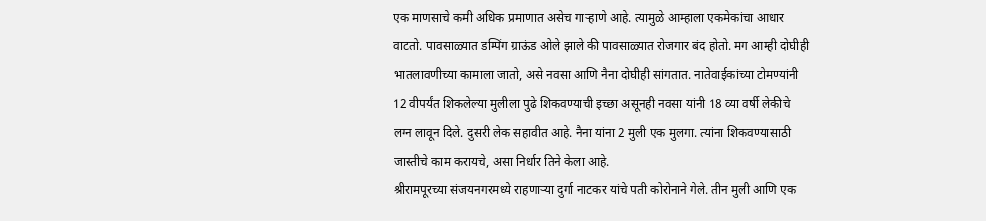एक माणसाचे कमी अधिक प्रमाणात असेच गाऱ्हाणे आहे. त्यामुळे आम्हाला एकमेकांचा आधार वाटतो. पावसाळ्यात डम्पिंग ग्राऊंड ओले झाले की पावसाळ्यात रोजगार बंद होतो. मग आम्ही दोघीही भातलावणीच्या कामाला जातो, असे नवसा आणि नैना दोघीही सांगतात. नातेवाईकांच्या टोमण्यांनी 12 वीपर्यंत शिकलेल्या मुलीला पुढे शिकवण्याची इच्छा असूनही नवसा यांनी 18 व्या वर्षी लेकीचे लग्न लावून दिले. दुसरी लेक सहावीत आहे. नैना यांना 2 मुली एक मुलगा. त्यांना शिकवण्यासाठी जास्तीचे काम करायचे, असा निर्धार तिने केला आहे.
श्रीरामपूरच्या संजयनगरमध्ये राहणाऱ्या दुर्गा नाटकर यांचे पती कोरोनाने गेले. तीन मुली आणि एक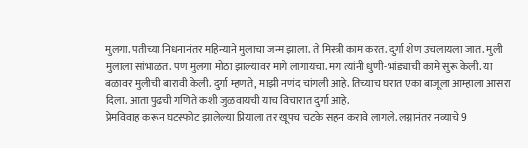मुलगा. पतीच्या निधनानंतर महिन्याने मुलाचा जन्म झाला. ते मिस्त्री काम करत. दुर्गा शेण उचलायला जात. मुली मुलाला सांभाळत. पण मुलगा मोठा झाल्यावर मागे लागायचा. मग त्यांनी धुणी-भांड्याची कामे सुरू केली. या बळावर मुलीची बारावी केली. दुर्गा म्हणते, माझी नणंद चांगली आहे. तिच्याच घरात एका बाजूला आम्हाला आसरा दिला. आता पुढची गणिते कशी जुळवायची याच विचारात दुर्गा आहे.
प्रेमविवाह करून घटस्फोट झालेल्या प्रियाला तर खूपच चटके सहन करावे लागले. लग्नानंतर नव्याचे 9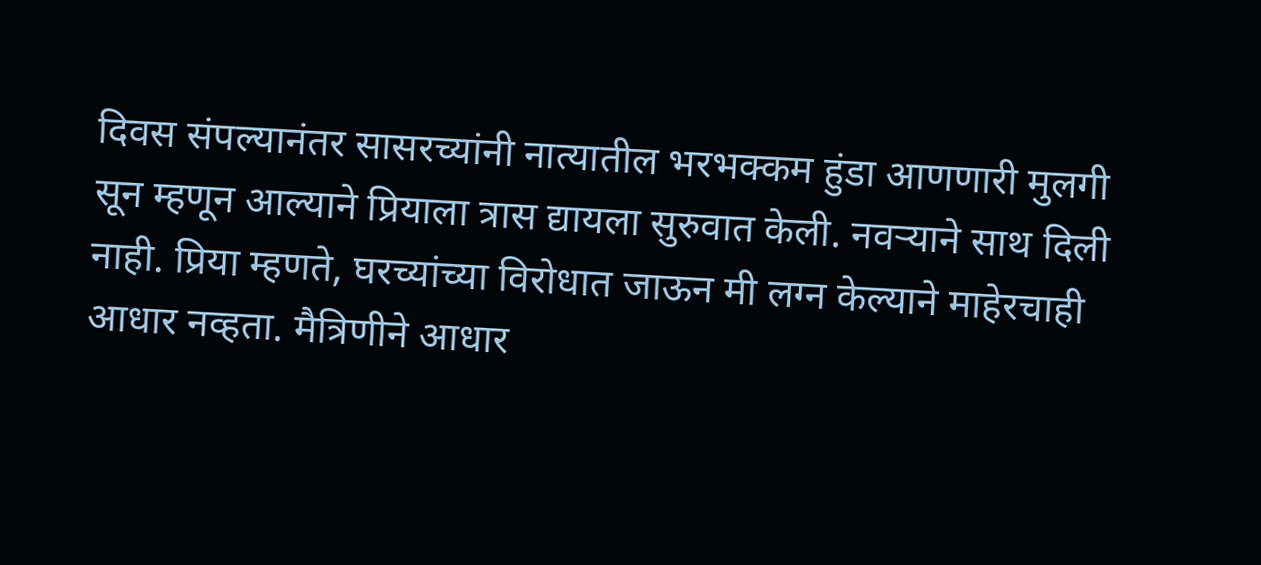दिवस संपल्यानंतर सासरच्यांनी नात्यातील भरभक्कम हुंडा आणणारी मुलगी सून म्हणून आल्याने प्रियाला त्रास द्यायला सुरुवात केली. नवऱ्याने साथ दिली नाही. प्रिया म्हणते, घरच्यांच्या विरोधात जाऊन मी लग्न केल्याने माहेरचाही आधार नव्हता. मैत्रिणीने आधार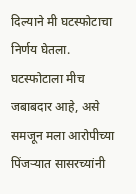दिल्याने मी घटस्फोटाचा निर्णय घेतला. घटस्फोटाला मीच जबाबदार आहे, असे समजून मला आरोपीच्या पिंजऱ्यात सासरच्यांनी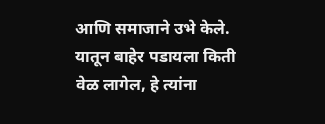आणि समाजाने उभे केले. यातून बाहेर पडायला किती वेळ लागेल, हे त्यांना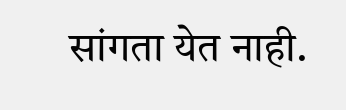सांगता येत नाही.